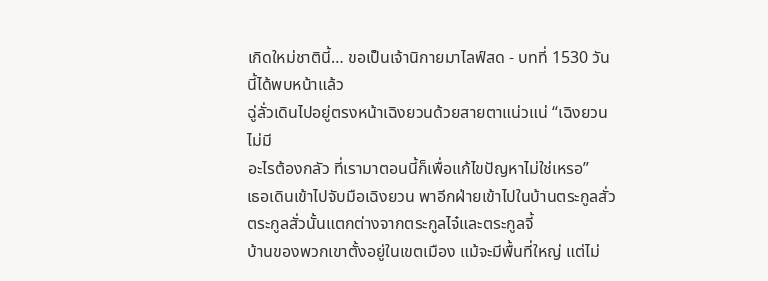เกิดใหม่ชาตินี้… ขอเป็นเจ้านิกายมาไลฟ์สด - บทที่ 1530 วันนี้ได้พบหน้าแล้ว
ฉู่ลั่วเดินไปอยู่ตรงหน้าเฉิงยวนด้วยสายตาแน่วแน่ “เฉิงยวน ไม่มี
อะไรต้องกลัว ที่เรามาตอนนี้ก็เพื่อแก้ไขปัญหาไม่ใช่เหรอ”
เธอเดินเข้าไปจับมือเฉิงยวน พาอีกฝ่ายเข้าไปในบ้านตระกูลสั่ว
ตระกูลสั่วนั้นแตกต่างจากตระกูลไจ๋และตระกูลจี้
บ้านของพวกเขาตั้งอยู่ในเขตเมือง แม้จะมีพื้นที่ใหญ่ แต่ไม่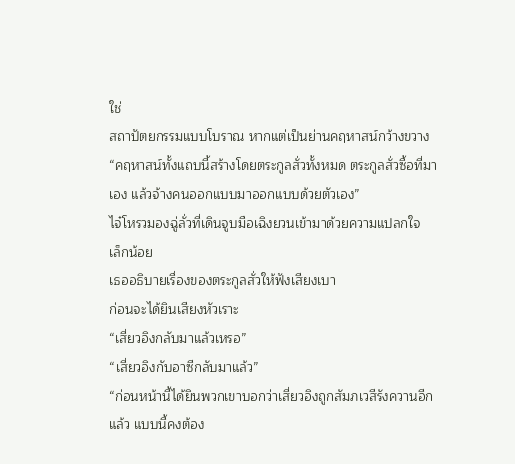ใช่
สถาปัตยกรรมแบบโบราณ หากแต่เป็นย่านคฤหาสน์กว้างขวาง
“คฤหาสน์ทั้งแถบนี้สร้างโดยตระกูลสั่วทั้งหมด ตระกูลสั่วซื้อที่มา
เอง แล้วจ้างคนออกแบบมาออกแบบด้วยตัวเอง”
ไจ๋โหรวมองฉู่ลั่วที่เดินจูบมือเฉิงยวนเข้ามาด้วยความแปลกใจ
เล็กน้อย
เธออธิบายเรื่องของตระกูลสั่วให้ฟังเสียงเบา
ก่อนจะได้ยินเสียงหัวเราะ
“เสี่ยวอิงกลับมาแล้วเหรอ”
“เสี่ยวอิงกับอาซีกลับมาแล้ว”
“ก่อนหน้านี้ได้ยินพวกเขาบอกว่าเสี่ยวอิงถูกสัมภเวสีรังควานอีก
แล้ว แบบนี้คงต้อง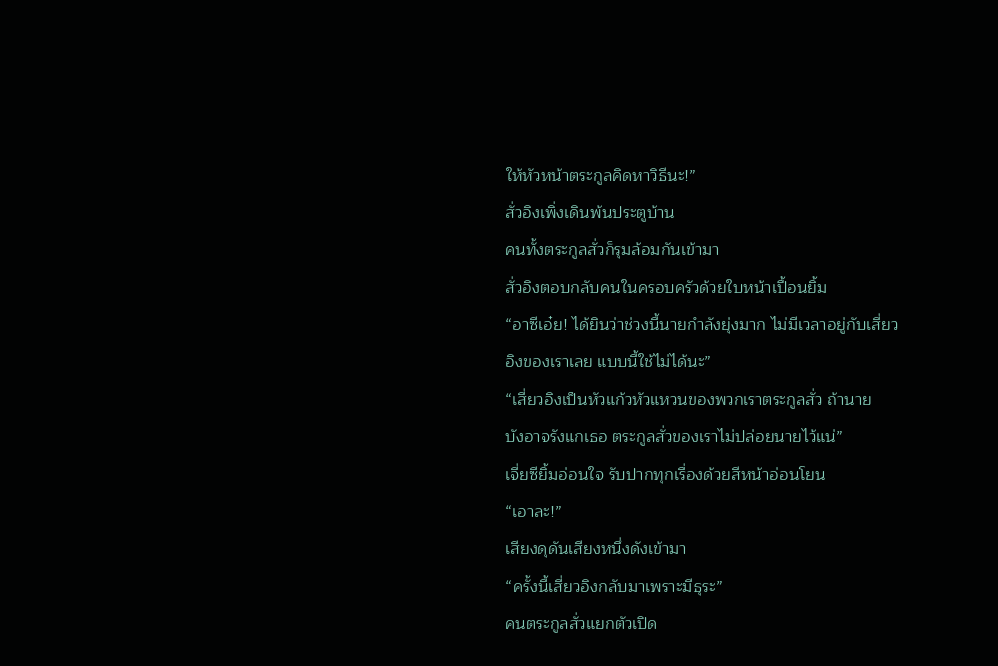ให้หัวหน้าตระกูลคิดหาวิธีนะ!”
สั่วอิงเพิ่งเดินพ้นประตูบ้าน
คนทั้งตระกูลสั่วก็รุมล้อมกันเข้ามา
สั่วอิงตอบกลับคนในครอบครัวด้วยใบหน้าเปื้อนยิ้ม
“อาซีเอ๋ย! ได้ยินว่าช่วงนี้นายกำลังยุ่งมาก ไม่มีเวลาอยู่กับเสี่ยว
อิงของเราเลย แบบนี้ใช้ไม่ได้นะ”
“เสี่ยวอิงเป็นหัวแก้วหัวแหวนของพวกเราตระกูลสั่ว ถ้านาย
บังอาจรังแกเธอ ตระกูลสั่วของเราไม่ปล่อยนายไว้แน่”
เจี่ยซียิ้มอ่อนใจ รับปากทุกเรื่องด้วยสีหน้าอ่อนโยน
“เอาละ!”
เสียงดุดันเสียงหนึ่งดังเข้ามา
“ครั้งนี้เสี่ยวอิงกลับมาเพราะมีธุระ”
คนตระกูลสั่วแยกตัวเปิด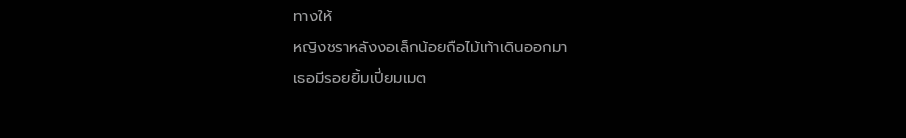ทางให้
หญิงชราหลังงอเล็กน้อยถือไม้เท้าเดินออกมา
เธอมีรอยยิ้มเปี่ยมเมต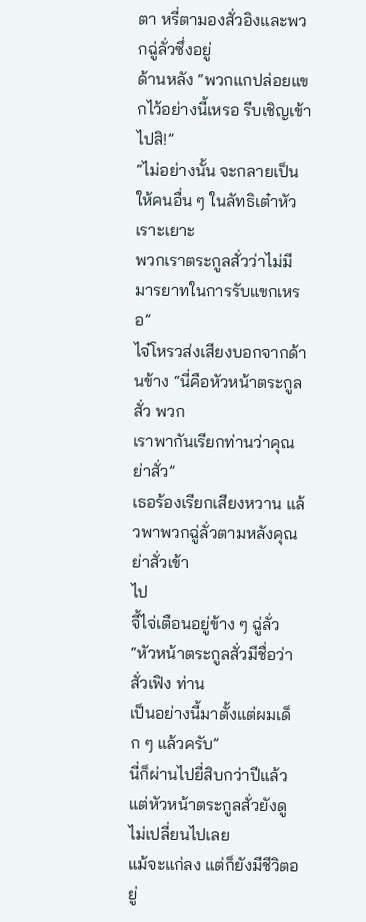ตา หรี่ตามองสั่วอิงและพวกฉู่ลั่วซึ่งอยู่
ด้านหลัง “พวกแกปล่อยแขกไว้อย่างนี้เหรอ รีบเชิญเข้าไปสิ!”
“ไม่อย่างนั้น จะกลายเป็นให้คนอื่น ๆ ในลัทธิเต๋าหัวเราะเยาะ
พวกเราตระกูลสั่วว่าไม่มีมารยาทในการรับแขกเหรอ”
ไจ๋โหรวส่งเสียงบอกจากด้านข้าง “นี่คือหัวหน้าตระกูลสั่ว พวก
เราพากันเรียกท่านว่าคุณย่าสั่ว”
เธอร้องเรียกเสียงหวาน แล้วพาพวกฉู่ลั่วตามหลังคุณย่าสั่วเข้า
ไป
จี้ไจ่เตือนอยู่ข้าง ๆ ฉู่ลั่ว “หัวหน้าตระกูลสั่วมีชื่อว่าสั่วเฟิง ท่าน
เป็นอย่างนี้มาตั้งแต่ผมเด็ก ๆ แล้วครับ”
นี่ก็ผ่านไปยี่สิบกว่าปีแล้ว
แต่หัวหน้าตระกูลสั่วยังดูไม่เปลี่ยนไปเลย
แม้จะแก่ลง แต่ก็ยังมีชีวิตอยู่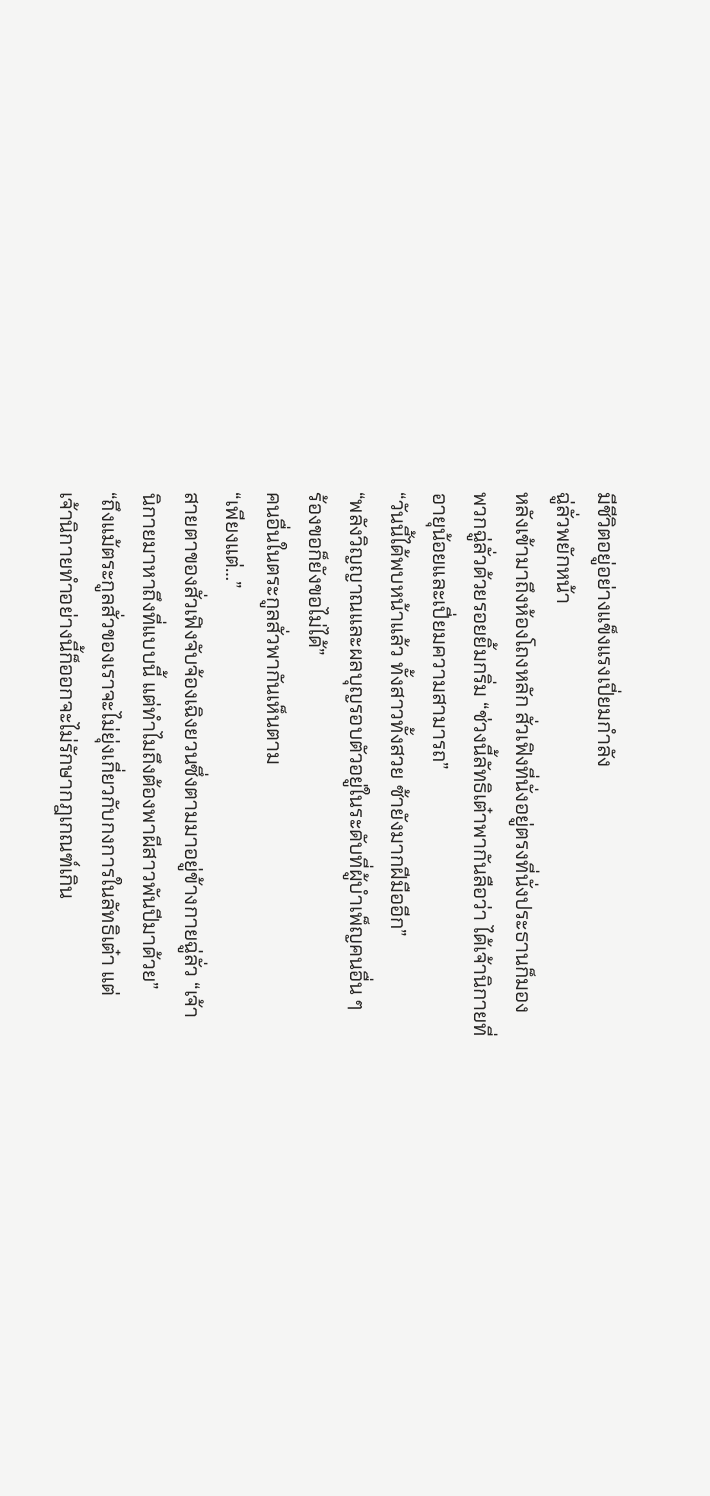มีชีวิตอยู่อย่างแข็งแรงเปี่ยมกำลัง
ฉู่ลั่วพยักหน้า
หลังเข้ามาถึงห้องโถงหลัก สั่วเฟิงที่นั่งอยู่ตรงที่นั่งประธานก็มอง
พวกฉู่ลั่วด้วยรอยยิ้มกริ่ม “ช่วงนี้ลัทธิเต๋าพากันลือว่า ได้เจ้านิกายที่
อายุน้อยและเปี่ยมความสามารถ”
“วันนี้ได้พบหน้าแล้ว ทั้งสาวทั้งสวย ซ้ายังมากฝีมืออีก”
“พลังวิญญาณและผลบุญรอบตัวอยู่ในระดับที่ผู้บำเพ็ญคนอื่น ๆ
ร้องขอก็ยังขอไม่ได้”
คนอื่นในตระกูลสั่วพากันเห็นตาม
“เพียงแต่…”
สายตาของสั่วเฟิงจับจ้องเฉิงยวนซึ่งตามมาอยู่ข้างกายฉู่ลั่ว “เจ้า
นิกายมาหาถึงที่แบบนี้ แต่ทำไมถึงต้องพาผีสาวพันปีมาด้วย”
“ถึงแม้ตระกูลสั่วของเราจะไม่ยุ่งเกี่ยวกับกงการในลัทธิเต๋า แต่
เจ้านิกายทำอย่างนี้ก็ออกจะไม่รักษากฎเกณฑ์เกิน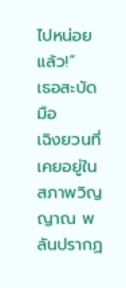ไปหน่อยแล้ว!”
เธอสะบัดมือ
เฉิงยวนที่เคยอยู่ในสภาพวิญญาณ พลันปรากฏ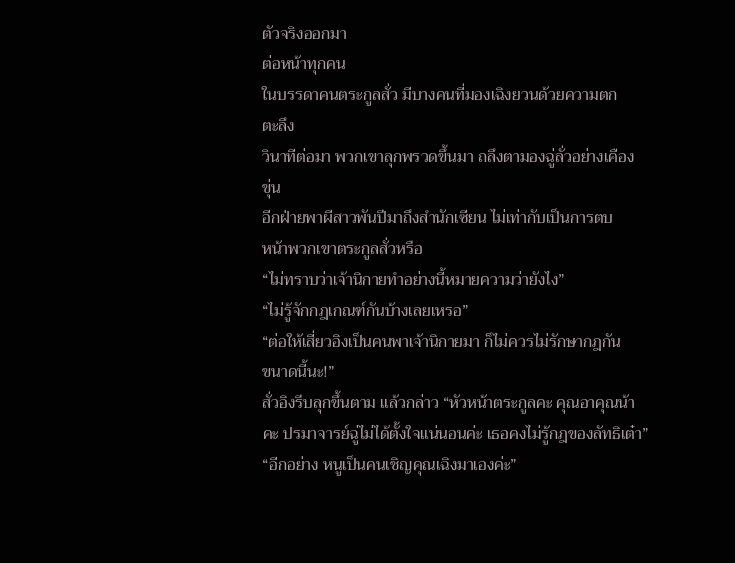ตัวจริงออกมา
ต่อหน้าทุกคน
ในบรรดาคนตระกูลสั่ว มีบางคนที่มองเฉิงยวนด้วยความตก
ตะลึง
วินาทีต่อมา พวกเขาลุกพรวดขึ้นมา ถลึงตามองฉู่ลั่วอย่างเคือง
ขุ่น
อีกฝ่ายพาผีสาวพันปีมาถึงสำนักเซียน ไม่เท่ากับเป็นการตบ
หน้าพวกเขาตระกูลสั่วหรือ
“ไม่ทราบว่าเจ้านิกายทำอย่างนี้หมายความว่ายังไง”
“ไม่รู้จักกฎเกณฑ์กันบ้างเลยเหรอ”
“ต่อให้เสี่ยวอิงเป็นคนพาเจ้านิกายมา ก็ไม่ควรไม่รักษากฎกัน
ขนาดนี้นะ!”
สั่วอิงรีบลุกขึ้นตาม แล้วกล่าว “หัวหน้าตระกูลคะ คุณอาคุณน้า
คะ ปรมาจารย์ฉู่ไม่ได้ตั้งใจแน่นอนค่ะ เธอคงไม่รู้กฎของลัทธิเต๋า”
“อีกอย่าง หนูเป็นคนเชิญคุณเฉิงมาเองค่ะ”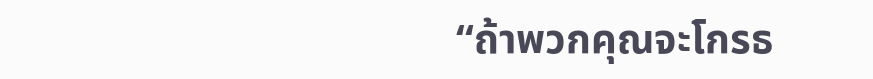“ถ้าพวกคุณจะโกรธ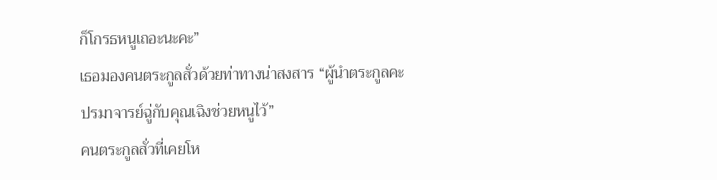ก็โกรธหนูเถอะนะคะ”
เธอมองคนตระกูลสั่วด้วยท่าทางน่าสงสาร “ผู้นำตระกูลคะ
ปรมาจารย์ฉู่กับคุณเฉิงช่วยหนูไว้”
คนตระกูลสั่วที่เคยโห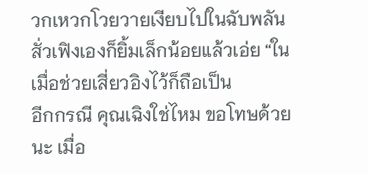วกเหวกโวยวายเงียบไปในฉับพลัน
สั่วเฟิงเองก็ยิ้มเล็กน้อยแล้วเอ่ย “ในเมื่อช่วยเสี่ยวอิงไว้ก็ถือเป็น
อีกกรณี คุณเฉิงใช่ไหม ขอโทษด้วยนะ เมื่อ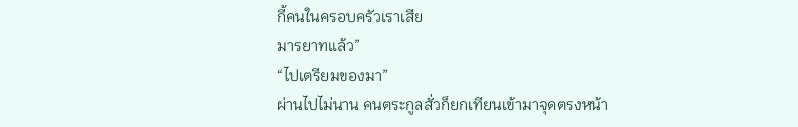กี้คนในครอบครัวเราเสีย
มารยาทแล้ว”
“ไปเตรียมของมา”
ผ่านไปไม่นาน คนตระกูลสั่วก็ยกเทียนเข้ามาจุดตรงหน้า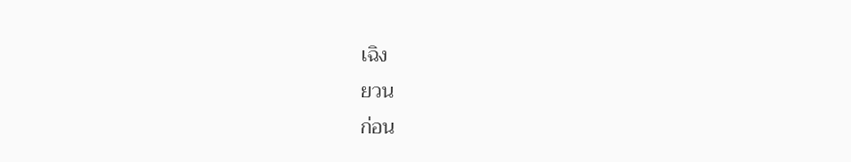เฉิง
ยวน
ก่อน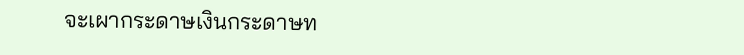จะเผากระดาษเงินกระดาษท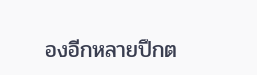องอีกหลายปึกต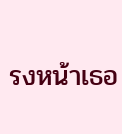รงหน้าเธอ